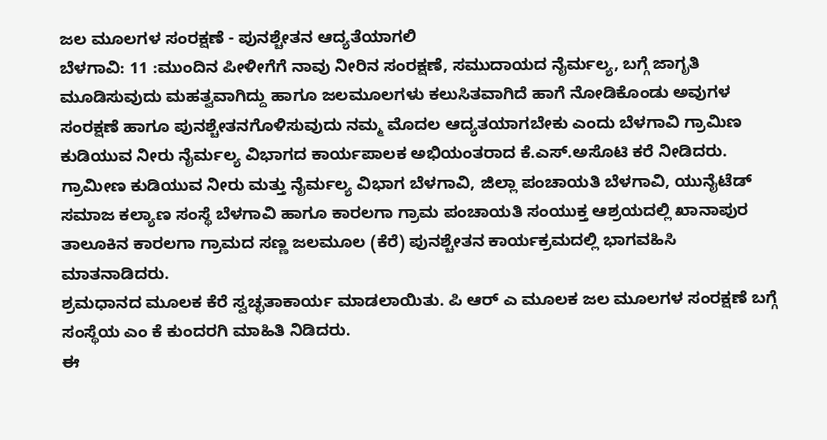ಜಲ ಮೂಲಗಳ ಸಂರಕ್ಷಣೆ - ಪುನಶ್ಚೇತನ ಆದ್ಯತೆಯಾಗಲಿ
ಬೆಳಗಾವಿ: 11 :ಮುಂದಿನ ಪೀಳೀಗೆಗೆ ನಾವು ನೀರಿನ ಸಂರಕ್ಷಣೆ, ಸಮುದಾಯದ ನೈರ್ಮಲ್ಯ, ಬಗ್ಗೆ ಜಾಗೃತಿ ಮೂಡಿಸುವುದು ಮಹತ್ವವಾಗಿದ್ದು ಹಾಗೂ ಜಲಮೂಲಗಳು ಕಲುಸಿತವಾಗಿದೆ ಹಾಗೆ ನೋಡಿಕೊಂಡು ಅವುಗಳ ಸಂರಕ್ಷಣೆ ಹಾಗೂ ಪುನಶ್ಚೇತನಗೊಳಿಸುವುದು ನಮ್ಮ ಮೊದಲ ಆದ್ಯತಯಾಗಬೇಕು ಎಂದು ಬೆಳಗಾವಿ ಗ್ರಾಮಿಣ ಕುಡಿಯುವ ನೀರು ನೈರ್ಮಲ್ಯ ವಿಭಾಗದ ಕಾರ್ಯಪಾಲಕ ಅಭಿಯಂತರಾದ ಕೆ.ಎಸ್.ಅಸೊಟಿ ಕರೆ ನೀಡಿದರು.
ಗ್ರಾಮೀಣ ಕುಡಿಯುವ ನೀರು ಮತ್ತು ನೈರ್ಮಲ್ಯ ವಿಭಾಗ ಬೆಳಗಾವಿ, ಜಿಲ್ಲಾ ಪಂಚಾಯತಿ ಬೆಳಗಾವಿ, ಯುನೈಟೆಡ್ ಸಮಾಜ ಕಲ್ಯಾಣ ಸಂಸ್ಥೆ ಬೆಳಗಾವಿ ಹಾಗೂ ಕಾರಲಗಾ ಗ್ರಾಮ ಪಂಚಾಯತಿ ಸಂಯುಕ್ತ ಆಶ್ರಯದಲ್ಲಿ ಖಾನಾಪುರ ತಾಲೂಕಿನ ಕಾರಲಗಾ ಗ್ರಾಮದ ಸಣ್ಣ ಜಲಮೂಲ (ಕೆರೆ) ಪುನಶ್ಚೇತನ ಕಾರ್ಯಕ್ರಮದಲ್ಲಿ ಭಾಗವಹಿಸಿ ಮಾತನಾಡಿದರು.
ಶ್ರಮಧಾನದ ಮೂಲಕ ಕೆರೆ ಸ್ವಚ್ಛತಾಕಾರ್ಯ ಮಾಡಲಾಯಿತು. ಪಿ ಆರ್ ಎ ಮೂಲಕ ಜಲ ಮೂಲಗಳ ಸಂರಕ್ಷಣೆ ಬಗ್ಗೆ ಸಂಸ್ಥೆಯ ಎಂ ಕೆ ಕುಂದರಗಿ ಮಾಹಿತಿ ನಿಡಿದರು.
ಈ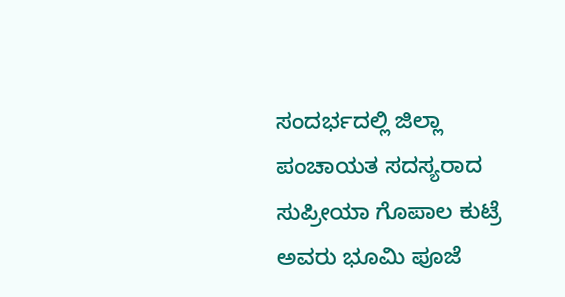ಸಂದರ್ಭದಲ್ಲಿ ಜಿಲ್ಲಾ ಪಂಚಾಯತ ಸದಸ್ಯರಾದ ಸುಪ್ರೀಯಾ ಗೊಪಾಲ ಕುಟ್ರೆ ಅವರು ಭೂಮಿ ಪೂಜೆ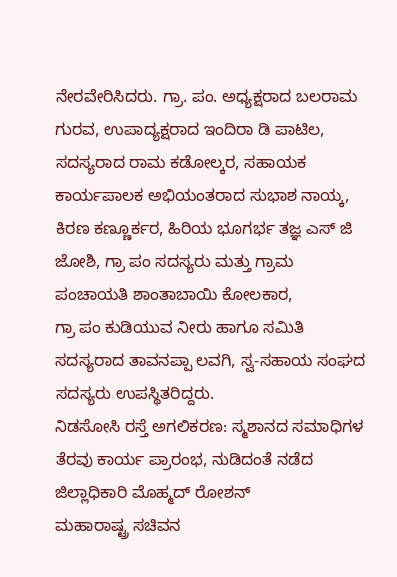ನೇರವೇರಿಸಿದರು. ಗ್ರಾ. ಪಂ. ಅಧ್ಯಕ್ಷರಾದ ಬಲರಾಮ ಗುರವ, ಉಪಾದ್ಯಕ್ಷರಾದ ಇಂದಿರಾ ಡಿ ಪಾಟಿಲ, ಸದಸ್ಯರಾದ ರಾಮ ಕಡೋಲ್ಕರ, ಸಹಾಯಕ ಕಾರ್ಯಪಾಲಕ ಅಭಿಯಂತರಾದ ಸುಭಾಶ ನಾಯ್ಕ, ಕಿರಣ ಕಣ್ಣೂರ್ಕರ, ಹಿರಿಯ ಭೂಗರ್ಭ ತಜ್ಞ ಎಸ್ ಜಿ ಜೋಶಿ, ಗ್ರಾ ಪಂ ಸದಸ್ಯರು ಮತ್ತು ಗ್ರಾಮ ಪಂಚಾಯತಿ ಶಾಂತಾಬಾಯಿ ಕೋಲಕಾರ,
ಗ್ರಾ ಪಂ ಕುಡಿಯುವ ನೀರು ಹಾಗೂ ಸಮಿತಿ ಸದಸ್ಯರಾದ ತಾವನಪ್ಪಾ ಲವಗಿ, ಸ್ವ-ಸಹಾಯ ಸಂಘದ ಸದಸ್ಯರು ಉಪಸ್ಥಿತರಿದ್ದರು.
ನಿಡಸೋಸಿ ರಸ್ತೆ ಅಗಲಿಕರಣ: ಸ್ಮಶಾನದ ಸಮಾಧಿಗಳ ತೆರವು ಕಾರ್ಯ ಪ್ರಾರಂಭ, ನುಡಿದಂತೆ ನಡೆದ ಜಿಲ್ಲಾಧಿಕಾರಿ ಮೊಹ್ಮದ್ ರೋಶನ್
ಮಹಾರಾಷ್ಟ್ರ ಸಚಿವನ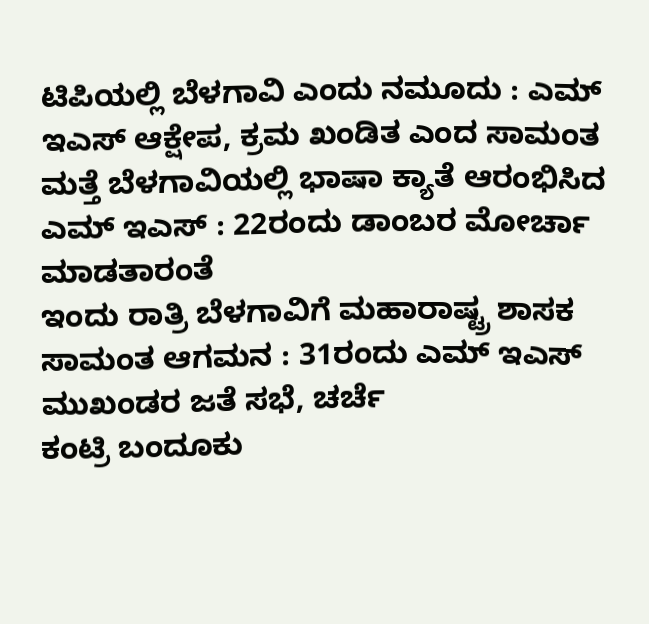ಟಿಪಿಯಲ್ಲಿ ಬೆಳಗಾವಿ ಎಂದು ನಮೂದು : ಎಮ್ ಇಎಸ್ ಆಕ್ಷೇಪ, ಕ್ರಮ ಖಂಡಿತ ಎಂದ ಸಾಮಂತ
ಮತ್ತೆ ಬೆಳಗಾವಿಯಲ್ಲಿ ಭಾಷಾ ಕ್ಯಾತೆ ಆರಂಭಿಸಿದ ಎಮ್ ಇಎಸ್ : 22ರಂದು ಡಾಂಬರ ಮೋರ್ಚಾ ಮಾಡತಾರಂತೆ
ಇಂದು ರಾತ್ರಿ ಬೆಳಗಾವಿಗೆ ಮಹಾರಾಷ್ಟ್ರ ಶಾಸಕ ಸಾಮಂತ ಆಗಮನ : 31ರಂದು ಎಮ್ ಇಎಸ್ ಮುಖಂಡರ ಜತೆ ಸಭೆ, ಚರ್ಚೆ
ಕಂಟ್ರಿ ಬಂದೂಕು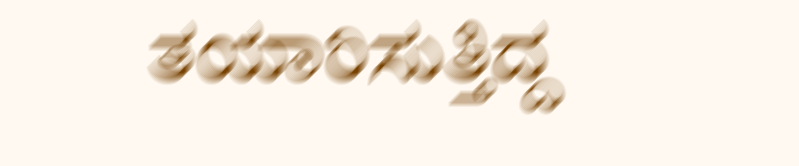ತಯಾರಿಸುತ್ತಿದ್ದ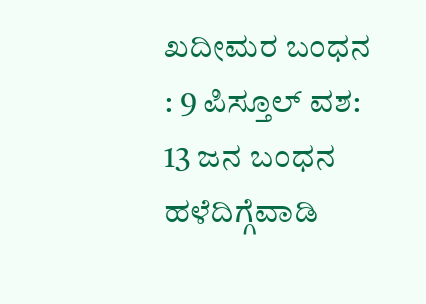ಖದೀಮರ ಬಂಧನ : 9 ಪಿಸ್ತೂಲ್ ವಶ: 13 ಜನ ಬಂಧನ
ಹಳೆದಿಗ್ಗೆವಾಡಿ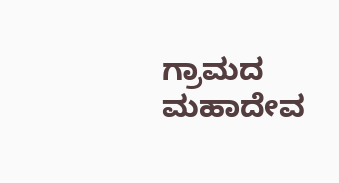ಗ್ರಾಮದ ಮಹಾದೇವ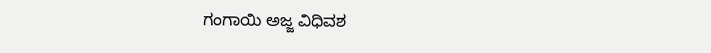ಗಂಗಾಯಿ ಅಜ್ಜ ವಿಧಿವಶ